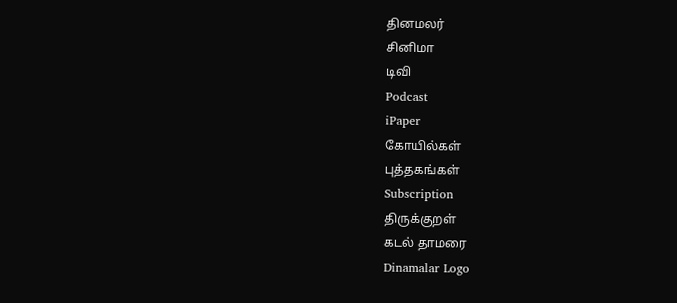தினமலர்
சினிமா
டிவி
Podcast
iPaper
கோயில்கள்
புத்தகங்கள்
Subscription
திருக்குறள்
கடல் தாமரை
Dinamalar Logo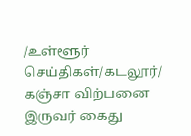/உள்ளூர் செய்திகள்/கடலூர்/ கஞ்சா விற்பனை இருவர் கைது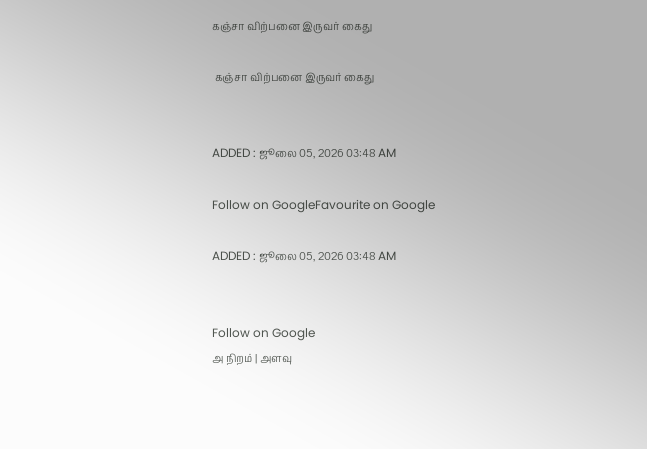கஞ்சா விற்பனை இருவர் கைது

 கஞ்சா விற்பனை இருவர் கைது


ADDED : ஜூலை 05, 2026 03:48 AM

Follow on GoogleFavourite on Google

ADDED : ஜூலை 05, 2026 03:48 AM


Follow on Google
அ நிறம் | அளவு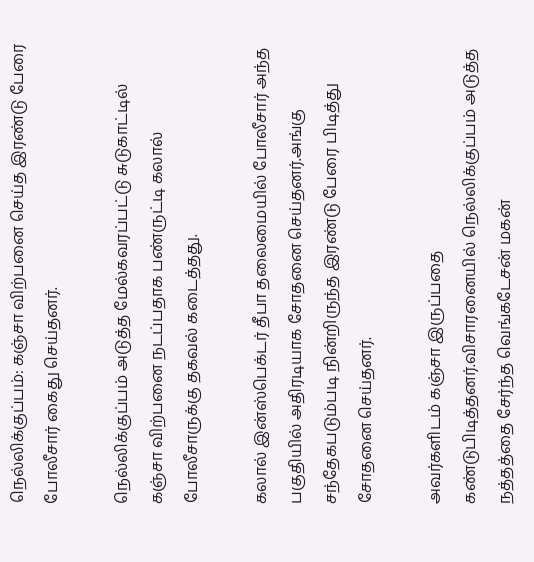நெல்லிக்குப்பம்: கஞ்சா விற்பனை செய்த இரண்டு பேரை போலீசார் கைது செய்தனர்.

நெல்லிக்குப்பம் அடுத்த மேல்கவரப்பட்டு சுடுகாட்டில் கஞ்சா விற்பனை நடப்பதாக பண்ருட்டி கலால் போலீசாருக்கு தகவல் கடைத்தது.

கலால் இன்ஸ்பெக்டர் தீபா தலைமையில் போலீசார் அந்த பகுதியில் அதிரடியாக சோதனை செய்தனர்.அங்கு சந்தேகபடும்படி நின்றிருந்த இரண்டு பேரை பிடித்து சோதனை செய்தனர்.

அவர்களிடம் கஞ்சா இருப்பதை கண்டுபிடித்தனர்.விசாரனையில் நெல்லிக்குப்பம் அடுத்த நத்தத்தை சேர்ந்த வெங்கடேசன் மகன்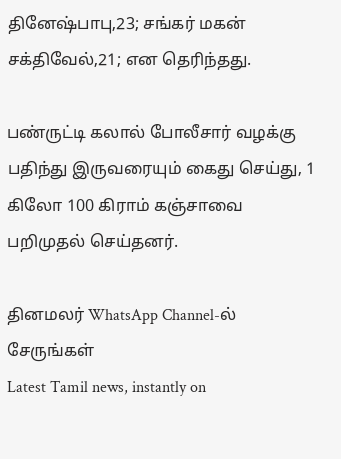தினேஷ்பாபு,23; சங்கர் மகன் சக்திவேல்,21; என தெரிந்தது.

பண்ருட்டி கலால் போலீசார் வழக்கு பதிந்து இருவரையும் கைது செய்து, 1 கிலோ 100 கிராம் கஞ்சாவை பறிமுதல் செய்தனர்.

தினமலர் WhatsApp Channel-ல் சேருங்கள்
Latest Tamil news, instantly on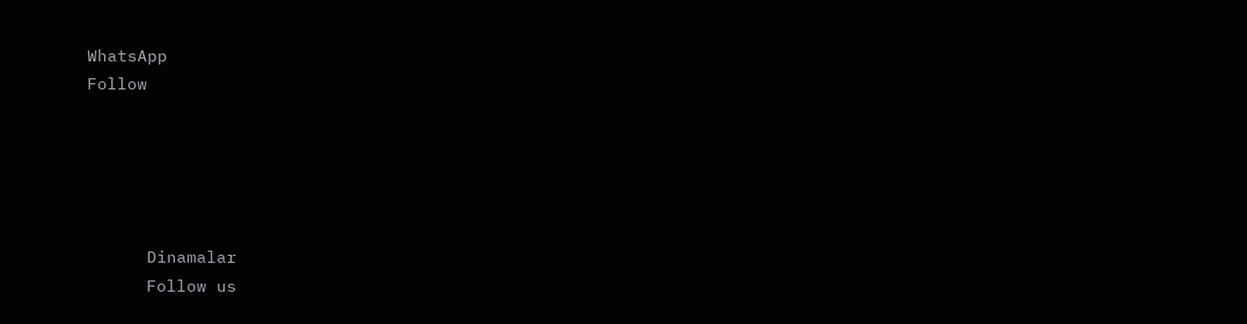WhatsApp
Follow





      Dinamalar
      Follow us